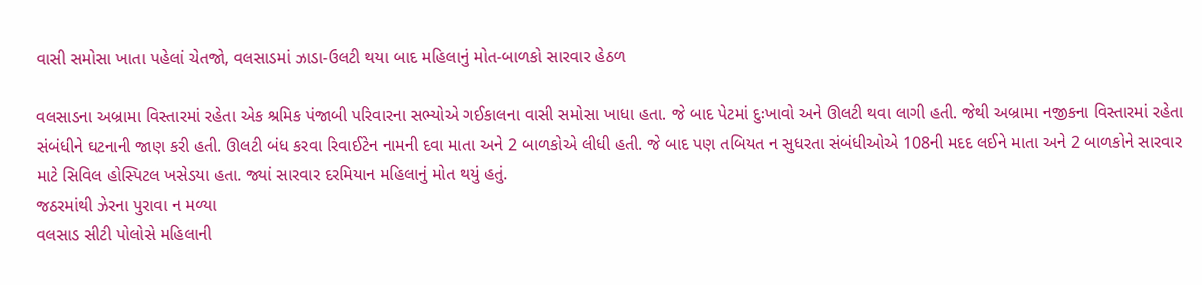વાસી સમોસા ખાતા પહેલાં ચેતજો, વલસાડમાં ઝાડા-ઉલટી થયા બાદ મહિલાનું મોત-બાળકો સારવાર હેઠળ

વલસાડના અબ્રામા વિસ્તારમાં રહેતા એક શ્રમિક પંજાબી પરિવારના સભ્યોએ ગઈકાલના વાસી સમોસા ખાધા હતા. જે બાદ પેટમાં દુઃખાવો અને ઊલટી થવા લાગી હતી. જેથી અબ્રામા નજીકના વિસ્તારમાં રહેતા સંબંધીને ઘટનાની જાણ કરી હતી. ઊલટી બંધ કરવા રિવાઈટેન નામની દવા માતા અને 2 બાળકોએ લીધી હતી. જે બાદ પણ તબિયત ન સુધરતા સંબંધીઓએ 108ની મદદ લઈને માતા અને 2 બાળકોને સારવાર માટે સિવિલ હોસ્પિટલ ખસેડયા હતા. જ્યાં સારવાર દરમિયાન મહિલાનું મોત થયું હતું.
જઠરમાંથી ઝેરના પુરાવા ન મળ્યા
વલસાડ સીટી પોલોસે મહિલાની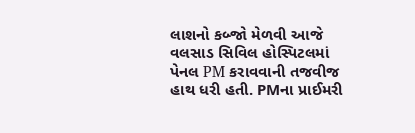લાશનો કબ્જો મેળવી આજે વલસાડ સિવિલ હોસ્પિટલમાં પેનલ PM કરાવવાની તજવીજ હાથ ધરી હતી. PMના પ્રાઈમરી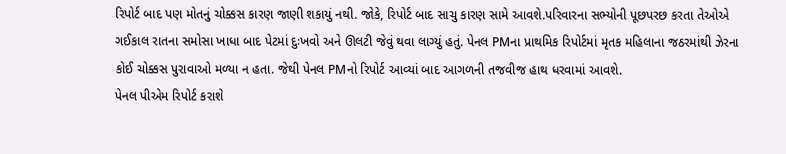રિપોર્ટ બાદ પણ મોતનું ચોક્કસ કારણ જાણી શકાયું નથી. જોકે, રિપોર્ટ બાદ સાચુ કારણ સામે આવશે.પરિવારના સભ્યોની પૂછપરછ કરતા તેઓએ ગઈકાલ રાતના સમોસા ખાધા બાદ પેટમાં દુઃખવો અને ઊલટી જેવું થવા લાગ્યું હતું. પેનલ PMના પ્રાથમિક રિપોર્ટમાં મૃતક મહિલાના જઠરમાંથી ઝેરના કોઈ ચોક્કસ પુરાવાઓ મળ્યા ન હતા. જેથી પેનલ PMનો રિપોર્ટ આવ્યાં બાદ આગળની તજવીજ હાથ ધરવામાં આવશે.
પેનલ પીએમ રિપોર્ટ કરાશે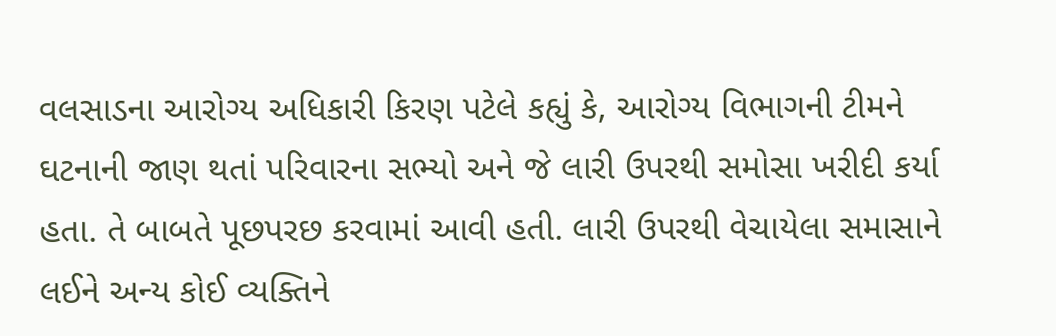વલસાડના આરોગ્ય અધિકારી કિરણ પટેલે કહ્યું કે, આરોગ્ય વિભાગની ટીમને ઘટનાની જાણ થતાં પરિવારના સભ્યો અને જે લારી ઉપરથી સમોસા ખરીદી કર્યા હતા. તે બાબતે પૂછપરછ કરવામાં આવી હતી. લારી ઉપરથી વેચાયેલા સમાસાને લઈને અન્ય કોઈ વ્યક્તિને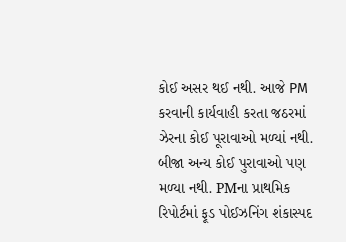કોઈ અસર થઈ નથી. આજે PM કરવાની કાર્યવાહી કરતા જઠરમાં ઝેરના કોઈ પૂરાવાઓ મળ્યાં નથી. બીજા અન્ય કોઈ પુરાવાઓ પણ મળ્યા નથી. PMના પ્રાથમિક રિપોર્ટમાં ફૂડ પોઈઝનિંગ શંકાસ્પદ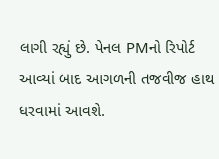લાગી રહ્યું છે. પેનલ PMનો રિપોર્ટ આવ્યાં બાદ આગળની તજવીજ હાથ ધરવામાં આવશે.